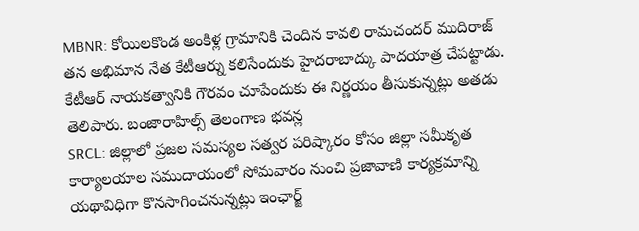MBNR: కోయిలకొండ అంకిళ్ల గ్రామానికి చెందిన కావలి రామచందర్ ముదిరాజ్ తన అభిమాన నేత కేటీఆర్ను కలిసేందుకు హైదరాబాద్కు పాదయాత్ర చేపట్టాడు. కేటీఆర్ నాయకత్వానికి గౌరవం చూపేందుకు ఈ నిర్ణయం తీసుకున్నట్లు అతడు తెలిపారు. బంజారాహిల్స్ తెలంగాణ భవన్ల
SRCL: జిల్లాలో ప్రజల సమస్యల సత్వర పరిష్కారం కోసం జిల్లా సమీకృత కార్యాలయాల సముదాయంలో సోమవారం నుంచి ప్రజావాణి కార్యక్రమాన్ని యథావిధిగా కొనసాగించనున్నట్లు ఇంఛార్జ్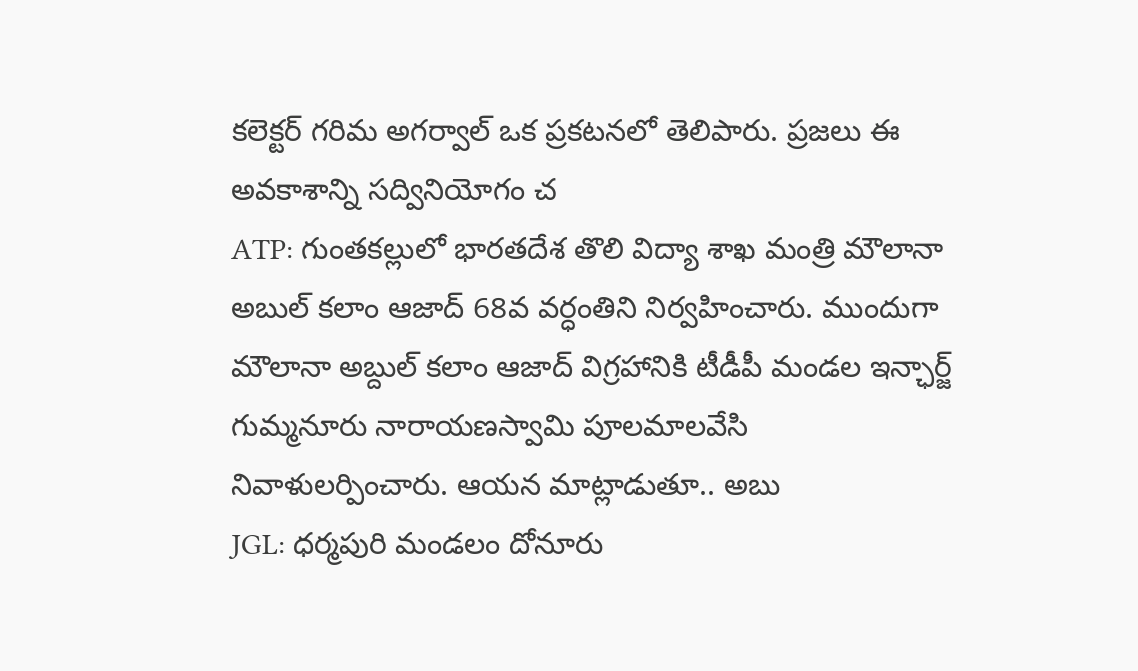కలెక్టర్ గరిమ అగర్వాల్ ఒక ప్రకటనలో తెలిపారు. ప్రజలు ఈ అవకాశాన్ని సద్వినియోగం చ
ATP: గుంతకల్లులో భారతదేశ తొలి విద్యా శాఖ మంత్రి మౌలానా అబుల్ కలాం ఆజాద్ 68వ వర్ధంతిని నిర్వహించారు. ముందుగా మౌలానా అబ్దుల్ కలాం ఆజాద్ విగ్రహానికి టీడీపీ మండల ఇన్ఛార్జ్ గుమ్మనూరు నారాయణస్వామి పూలమాలవేసి నివాళులర్పించారు. ఆయన మాట్లాడుతూ.. అబు
JGL: ధర్మపురి మండలం దోనూరు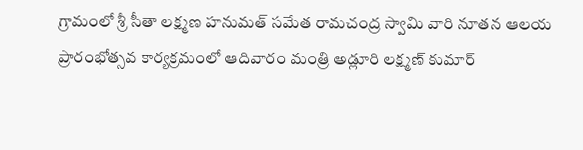గ్రామంలో శ్రీ సీతా లక్ష్మణ హనుమత్ సమేత రామచంద్ర స్వామి వారి నూతన ఆలయ ప్రారంభోత్సవ కార్యక్రమంలో ఆదివారం మంత్రి అడ్లూరి లక్ష్మణ్ కుమార్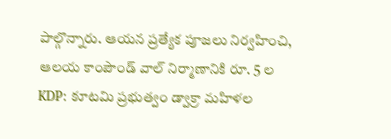పాల్గొన్నారు. ఆయన ప్రత్యేక పూజలు నిర్వహించి, ఆలయ కాంపౌండ్ వాల్ నిర్మాణానికి రూ. 5 ల
KDP: కూటమి ప్రభుత్వం డ్వాక్రా మహిళల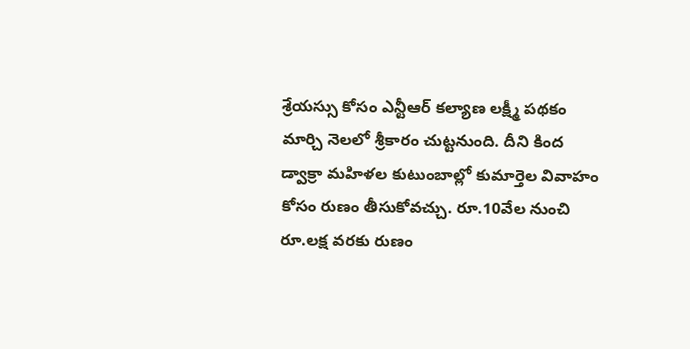శ్రేయస్సు కోసం ఎన్టీఆర్ కల్యాణ లక్ష్మీ పథకం మార్చి నెలలో శ్రీకారం చుట్టనుంది. దీని కింద డ్వాక్రా మహిళల కుటుంబాల్లో కుమార్తెల వివాహం కోసం రుణం తీసుకోవచ్చు. రూ.10వేల నుంచి రూ.లక్ష వరకు రుణం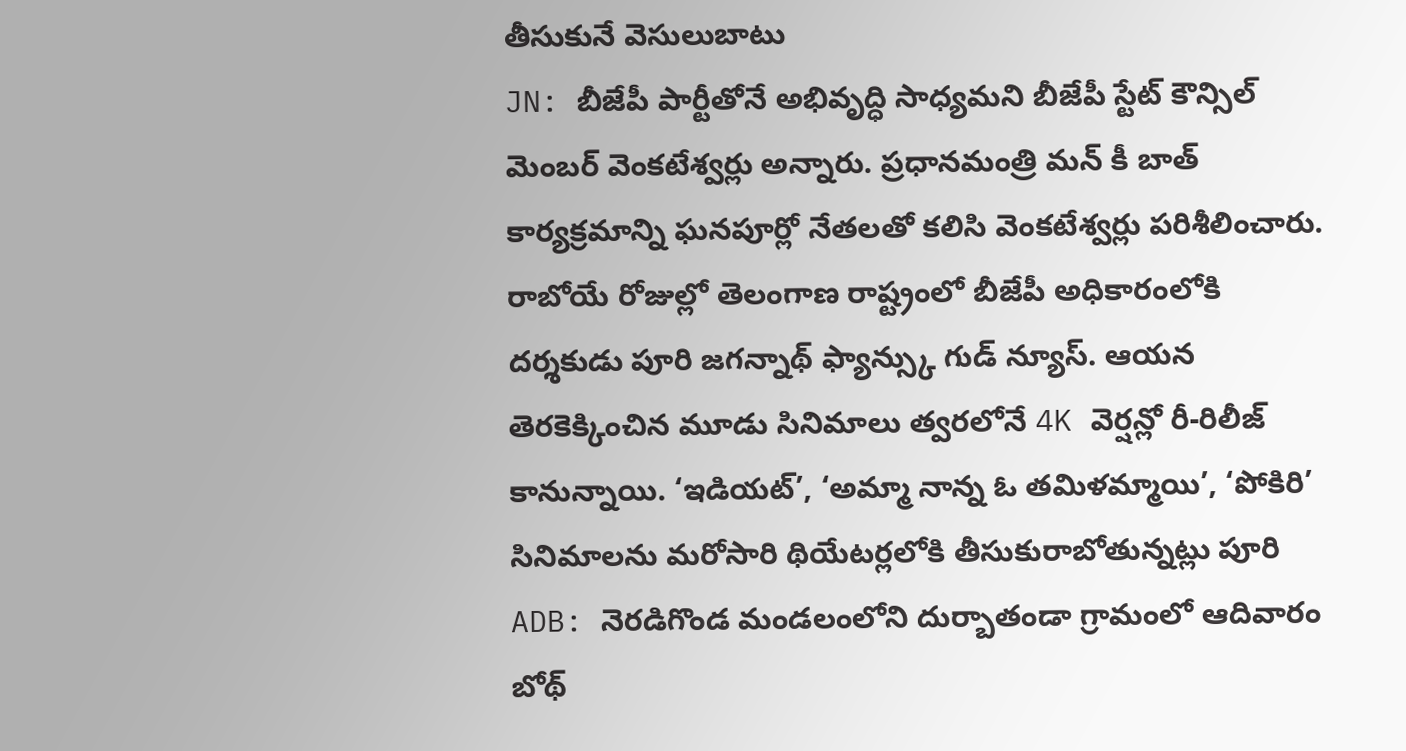తీసుకునే వెసులుబాటు
JN: బీజేపీ పార్టీతోనే అభివృద్ధి సాధ్యమని బీజేపీ స్టేట్ కౌన్సిల్ మెంబర్ వెంకటేశ్వర్లు అన్నారు. ప్రధానమంత్రి మన్ కీ బాత్ కార్యక్రమాన్ని ఘనపూర్లో నేతలతో కలిసి వెంకటేశ్వర్లు పరిశీలించారు. రాబోయే రోజుల్లో తెలంగాణ రాష్ట్రంలో బీజేపీ అధికారంలోకి
దర్శకుడు పూరి జగన్నాథ్ ఫ్యాన్స్కు గుడ్ న్యూస్. ఆయన తెరకెక్కించిన మూడు సినిమాలు త్వరలోనే 4K వెర్షన్లో రీ-రిలీజ్ కానున్నాయి. ‘ఇడియట్’, ‘అమ్మా నాన్న ఓ తమిళమ్మాయి’, ‘పోకిరి’ సినిమాలను మరోసారి థియేటర్లలోకి తీసుకురాబోతున్నట్లు పూరి
ADB: నెరడిగొండ మండలంలోని దుర్బాతండా గ్రామంలో ఆదివారం బోథ్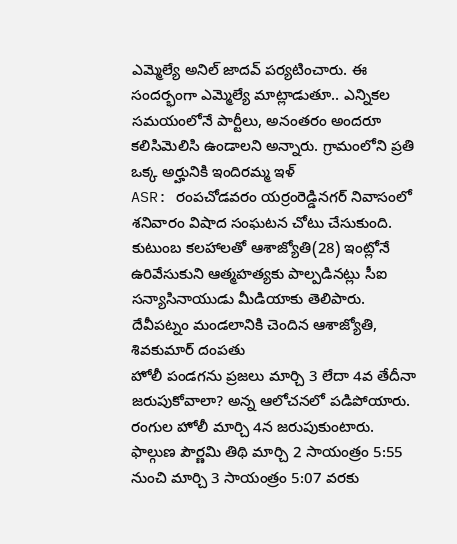ఎమ్మెల్యే అనిల్ జాదవ్ పర్యటించారు. ఈ సందర్భంగా ఎమ్మెల్యే మాట్లాడుతూ.. ఎన్నికల సమయంలోనే పార్టీలు, అనంతరం అందరూ కలిసిమెలిసి ఉండాలని అన్నారు. గ్రామంలోని ప్రతి ఒక్క అర్హునికి ఇందిరమ్మ ఇళ్
ASR: రంపచోడవరం యర్రంరెడ్డినగర్ నివాసంలో శనివారం విషాద సంఘటన చోటు చేసుకుంది. కుటుంబ కలహాలతో ఆశాజ్యోతి(28) ఇంట్లోనే ఉరివేసుకుని ఆత్మహత్యకు పాల్పడినట్లు సీఐ సన్యాసినాయుడు మీడియాకు తెలిపారు. దేవీపట్నం మండలానికి చెందిన ఆశాజ్యోతి, శివకుమార్ దంపతు
హోలీ పండగను ప్రజలు మార్చి 3 లేదా 4వ తేదీనా జరుపుకోవాలా? అన్న ఆలోచనలో పడిపోయారు. రంగుల హోలీ మార్చి 4న జరుపుకుంటారు. ఫాల్గుణ పౌర్ణమి తిథి మార్చి 2 సాయంత్రం 5:55 నుంచి మార్చి 3 సాయంత్రం 5:07 వరకు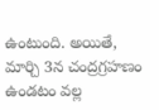ఉంటుంది. అయితే, మార్చి 3న చంద్రగ్రహణం ఉండటం వల్ల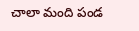చాలా మంది పండ